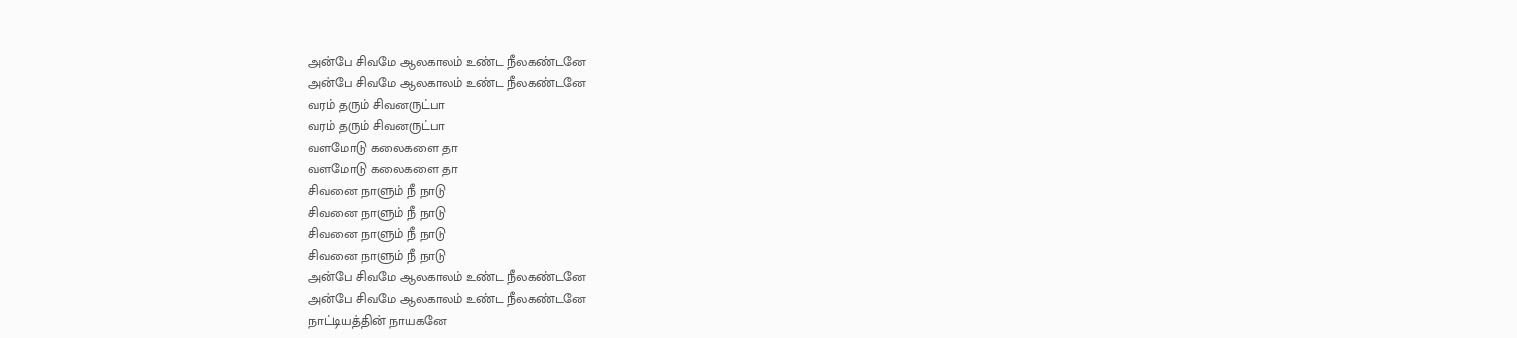அன்பே சிவமே ஆலகாலம் உண்ட நீலகண்டனே
அன்பே சிவமே ஆலகாலம் உண்ட நீலகண்டனே
வரம் தரும் சிவனருட்பா
வரம் தரும் சிவனருட்பா
வளமோடு கலைகளை தா
வளமோடு கலைகளை தா
சிவனை நாளும் நீ நாடு
சிவனை நாளும் நீ நாடு
சிவனை நாளும் நீ நாடு
சிவனை நாளும் நீ நாடு
அன்பே சிவமே ஆலகாலம் உண்ட நீலகண்டனே
அன்பே சிவமே ஆலகாலம் உண்ட நீலகண்டனே
நாட்டியத்தின் நாயகனே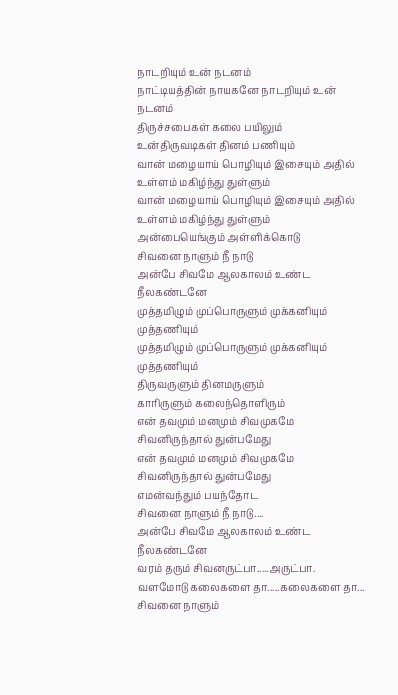நாடறியும் உன் நடனம்
நாட்டியத்தின் நாயகனே நாடறியும் உன் நடனம்
திருச்சபைகள் கலை பயிலும்
உன்திருவடிகள் தினம் பணியும்
வான் மழையாய் பொழியும் இசையும் அதில்
உள்ளம் மகிழ்ந்து துள்ளும்
வான் மழையாய் பொழியும் இசையும் அதில்
உள்ளம் மகிழ்ந்து துள்ளும்
அன்பையெங்கும் அள்ளிக்கொடு
சிவனை நாளும் நீ நாடு
அன்பே சிவமே ஆலகாலம் உண்ட நீலகண்டனே
முத்தமிழும் முப்பொருளும் முக்கனியும் முத்தணியும்
முத்தமிழும் முப்பொருளும் முக்கனியும் முத்தணியும்
திருவருளும் தினமருளும்
காரிருளும் கலைந்தொளிரும்
என் தவமும் மனமும் சிவமுகமே
சிவனிருந்தால் துன்பமேது
என் தவமும் மனமும் சிவமுகமே
சிவனிருந்தால் துன்பமேது
எமன்வந்தும் பயந்தோட
சிவனை நாளும் நீ நாடு....
அன்பே சிவமே ஆலகாலம் உண்ட நீலகண்டனே
வரம் தரும் சிவனருட்பா.....அருட்பா.
வளமோடு கலைகளை தா.....கலைகளை தா...
சிவனை நாளும்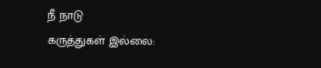நீ நாடு
கருத்துகள் இல்லை: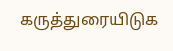கருத்துரையிடுக